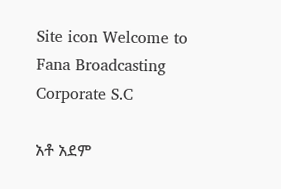Site icon Welcome to Fana Broadcasting Corporate S.C

አቶ አደም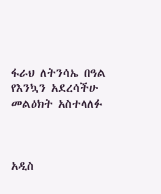ፋራህ ለትንሳኤ በዓል የእንኳን አደረሳችሁ መልዕክት አስተላለፉ



አዲስ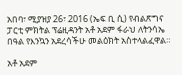አበባ፣ ሚያዝያ 26፣ 2016 (ኤፍ ቢ ሲ) የብልጽግና ፓርቲ ምክትል ፕሬዚዳንት አቶ አደም ፋራህ ለትንሳኤ በዓል የእንኳን አደረሳችሁ መልዕክት አስተላልፈዋል።

አቶ አደም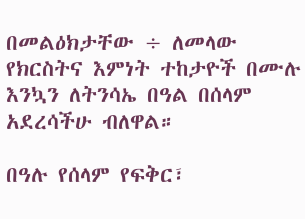በመልዕክታቸው ÷ ለመላው የክርስትና እምነት ተከታዮች በሙሉ እንኳን ለትንሳኤ በዓል በሰላም አደረሳችሁ ብለዋል።

በዓሉ የሰላም የፍቅር፣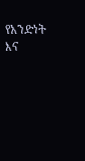የአንድነት እና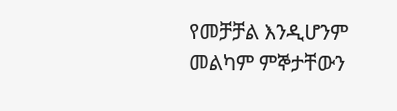የመቻቻል እንዲሆንም መልካም ምኞታቸውን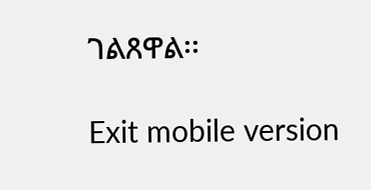ገልጸዋል፡፡

Exit mobile version